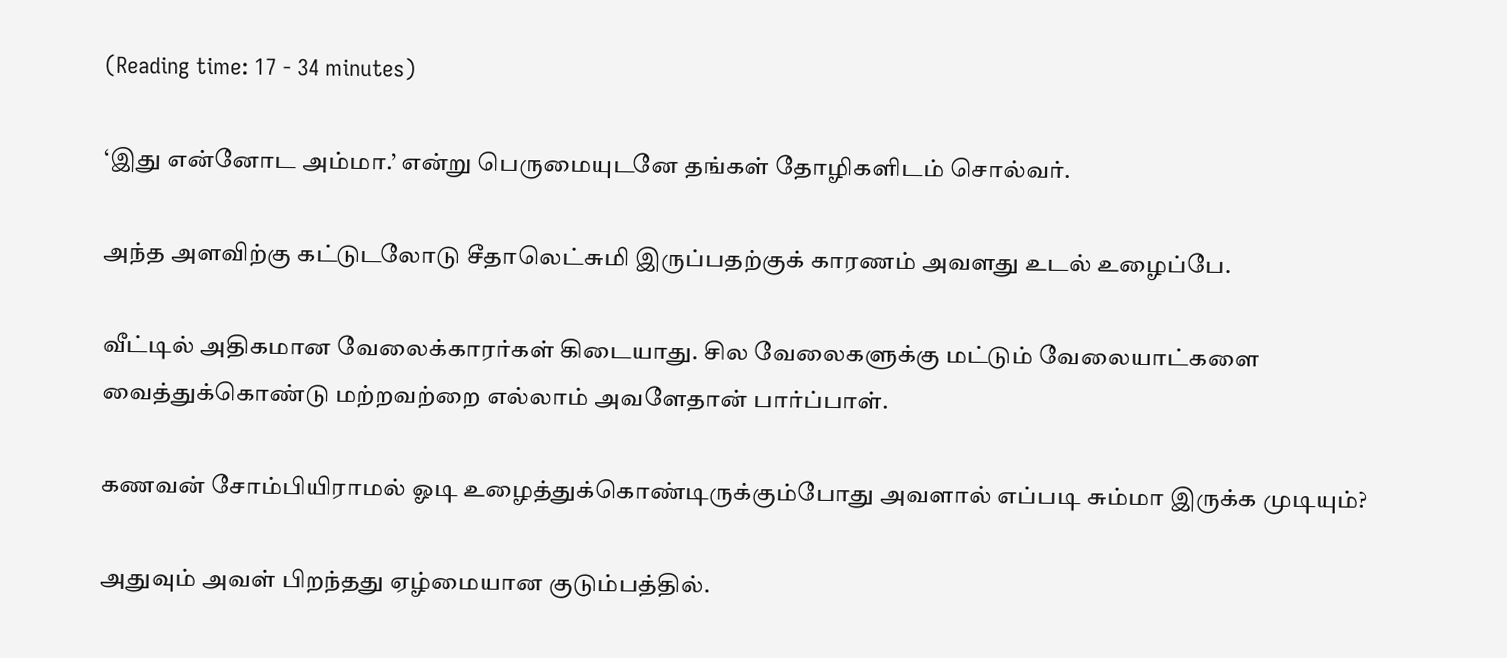(Reading time: 17 - 34 minutes)

‘இது என்னோட அம்மா.’ என்று பெருமையுடனே தங்கள் தோழிகளிடம் சொல்வர்.

அந்த அளவிற்கு கட்டுடலோடு சீதாலெட்சுமி இருப்பதற்குக் காரணம் அவளது உடல் உழைப்பே.

வீட்டில் அதிகமான வேலைக்காரர்கள் கிடையாது. சில வேலைகளுக்கு மட்டும் வேலையாட்களை வைத்துக்கொண்டு மற்றவற்றை எல்லாம் அவளேதான் பார்ப்பாள்.

கணவன் சோம்பியிராமல் ஓடி உழைத்துக்கொண்டிருக்கும்போது அவளால் எப்படி சும்மா இருக்க முடியும்?

அதுவும் அவள் பிறந்தது ஏழ்மையான குடும்பத்தில்.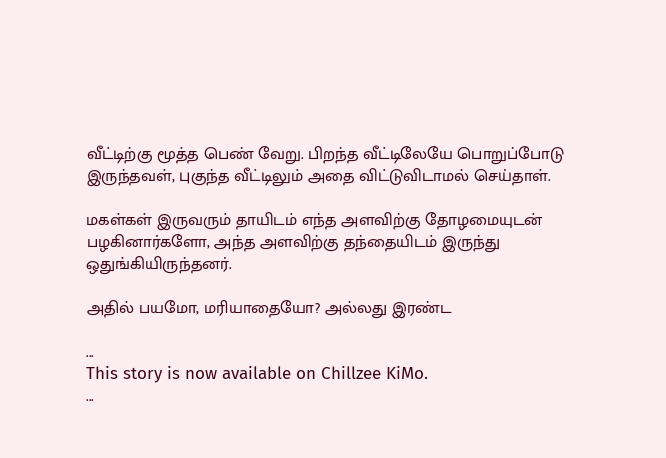வீட்டிற்கு மூத்த பெண் வேறு. பிறந்த வீட்டிலேயே பொறுப்போடு இருந்தவள், புகுந்த வீட்டிலும் அதை விட்டுவிடாமல் செய்தாள்.

மகள்கள் இருவரும் தாயிடம் எந்த அளவிற்கு தோழமையுடன் பழகினார்களோ, அந்த அளவிற்கு தந்தையிடம் இருந்து ஒதுங்கியிருந்தனர்.

அதில் பயமோ, மரியாதையோ? அல்லது இரண்ட

...
This story is now available on Chillzee KiMo.
...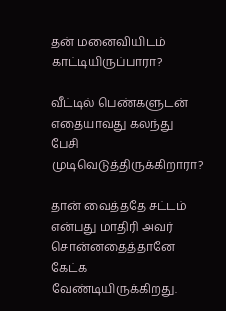தன் மனைவியிடம் காட்டியிருப்பாரா?

வீட்டில் பெண்களுடன் எதையாவது கலந்து பேசி முடிவெடுத்திருக்கிறாரா?

தான் வைத்ததே சட்டம் என்பது மாதிரி அவர் சொன்னதைத்தானே கேட்க வேண்டியிருக்கிறது.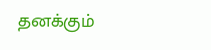தனக்கும்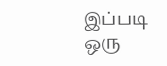இப்படி ஒரு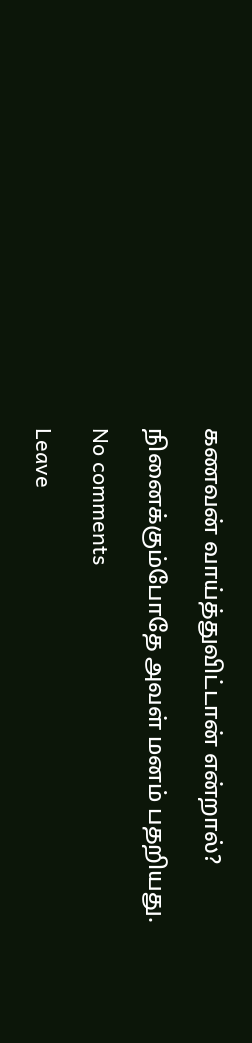கணவன் வாய்த்துவிட்டான் என்றால்?

நினைக்கும்போதே அவள் மனம் பதறியது.

No comments

Leave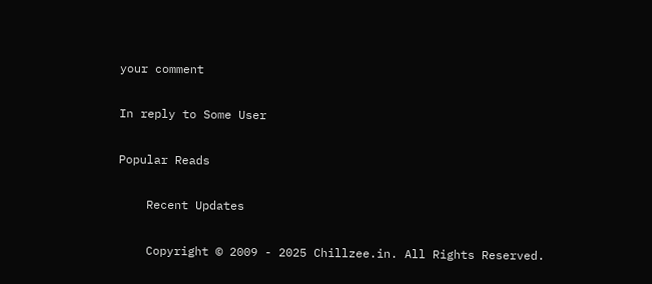your comment

In reply to Some User

Popular Reads

    Recent Updates

    Copyright © 2009 - 2025 Chillzee.in. All Rights Reserved.